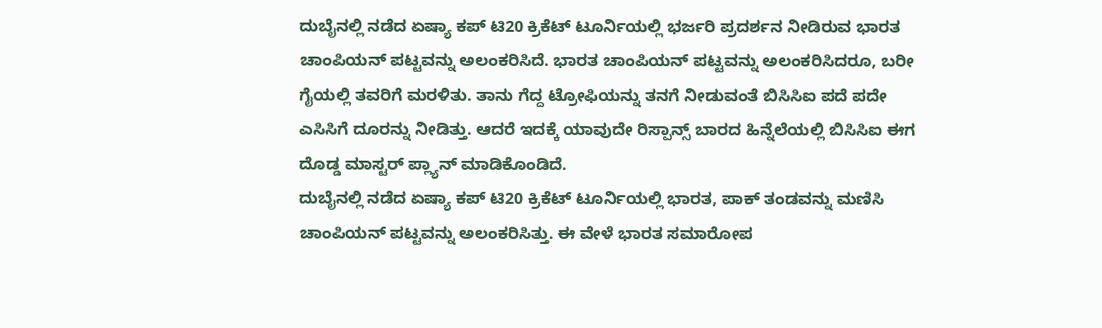ದುಬೈನಲ್ಲಿ ನಡೆದ ಏಷ್ಯಾ ಕಪ್ ಟಿ20 ಕ್ರಿಕೆಟ್ ಟೂರ್ನಿಯಲ್ಲಿ ಭರ್ಜರಿ ಪ್ರದರ್ಶನ ನೀಡಿರುವ ಭಾರತ ಚಾಂಪಿಯನ್ ಪಟ್ಟವನ್ನು ಅಲಂಕರಿಸಿದೆ. ಭಾರತ ಚಾಂಪಿಯನ್ ಪಟ್ಟವನ್ನು ಅಲಂಕರಿಸಿದರೂ, ಬರೀ ಗೈಯಲ್ಲಿ ತವರಿಗೆ ಮರಳಿತು. ತಾನು ಗೆದ್ದ ಟ್ರೋಫಿಯನ್ನು ತನಗೆ ನೀಡುವಂತೆ ಬಿಸಿಸಿಐ ಪದೆ ಪದೇ ಎಸಿಸಿಗೆ ದೂರನ್ನು ನೀಡಿತ್ತು. ಆದರೆ ಇದಕ್ಕೆ ಯಾವುದೇ ರಿಸ್ಪಾನ್ಸ್ ಬಾರದ ಹಿನ್ನೆಲೆಯಲ್ಲಿ ಬಿಸಿಸಿಐ ಈಗ ದೊಡ್ಡ ಮಾಸ್ಟರ್ ಪ್ಲ್ಯಾನ್ ಮಾಡಿಕೊಂಡಿದೆ.
ದುಬೈನಲ್ಲಿ ನಡೆದ ಏಷ್ಯಾ ಕಪ್ ಟಿ20 ಕ್ರಿಕೆಟ್ ಟೂರ್ನಿಯಲ್ಲಿ ಭಾರತ, ಪಾಕ್ ತಂಡವನ್ನು ಮಣಿಸಿ ಚಾಂಪಿಯನ್ ಪಟ್ಟವನ್ನು ಅಲಂಕರಿಸಿತ್ತು. ಈ ವೇಳೆ ಭಾರತ ಸಮಾರೋಪ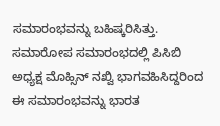ಸಮಾರಂಭವನ್ನು ಬಹಿಷ್ಕರಿಸಿತ್ತು. ಸಮಾರೋಪ ಸಮಾರಂಭದಲ್ಲಿ ಪಿಸಿಬಿ ಅಧ್ಯಕ್ಷ ಮೊಹ್ಸಿನ್ ನಖ್ವಿ ಭಾಗವಹಿಸಿದ್ದರಿಂದ ಈ ಸಮಾರಂಭವನ್ನು ಭಾರತ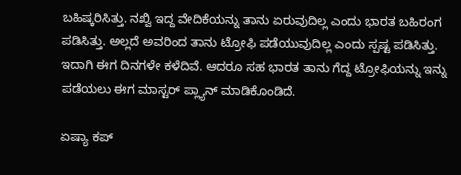ಬಹಿಷ್ಕರಿಸಿತ್ತು. ನಖ್ವಿ ಇದ್ದ ವೇದಿಕೆಯನ್ನು ತಾನು ಏರುವುದಿಲ್ಲ ಎಂದು ಭಾರತ ಬಹಿರಂಗ ಪಡಿಸಿತ್ತು. ಅಲ್ಲದೆ ಅವರಿಂದ ತಾನು ಟ್ರೋಫಿ ಪಡೆಯುವುದಿಲ್ಲ ಎಂದು ಸ್ಪಷ್ಟ ಪಡಿಸಿತ್ತು. ಇದಾಗಿ ಈಗ ದಿನಗಳೇ ಕಳೆದಿವೆ. ಆದರೂ ಸಹ ಭಾರತ ತಾನು ಗೆದ್ದ ಟ್ರೋಫಿಯನ್ನು ಇನ್ನು ಪಡೆಯಲು ಈಗ ಮಾಸ್ಟರ್ ಪ್ಲ್ಯಾನ್ ಮಾಡಿಕೊಂಡಿದೆ.

ಏಷ್ಯಾ ಕಪ್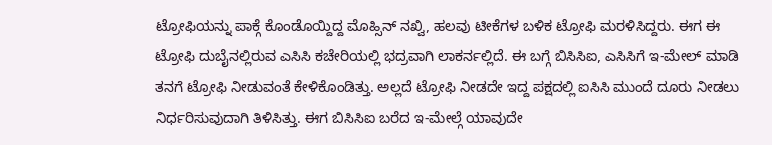ಟ್ರೋಫಿಯನ್ನು ಪಾಕ್ಗೆ ಕೊಂಡೊಯ್ದಿದ್ದ ಮೊಹ್ಸಿನ್ ನಖ್ವಿ, ಹಲವು ಟೀಕೆಗಳ ಬಳಿಕ ಟ್ರೋಫಿ ಮರಳಿಸಿದ್ದರು. ಈಗ ಈ ಟ್ರೋಫಿ ದುಬೈನಲ್ಲಿರುವ ಎಸಿಸಿ ಕಚೇರಿಯಲ್ಲಿ ಭದ್ರವಾಗಿ ಲಾಕರ್ನಲ್ಲಿದೆ. ಈ ಬಗ್ಗೆ ಬಿಸಿಸಿಐ, ಎಸಿಸಿಗೆ ಇ-ಮೇಲ್ ಮಾಡಿ ತನಗೆ ಟ್ರೋಫಿ ನೀಡುವಂತೆ ಕೇಳಿಕೊಂಡಿತ್ತು. ಅಲ್ಲದೆ ಟ್ರೋಫಿ ನೀಡದೇ ಇದ್ದ ಪಕ್ಷದಲ್ಲಿ ಐಸಿಸಿ ಮುಂದೆ ದೂರು ನೀಡಲು ನಿರ್ಧರಿಸುವುದಾಗಿ ತಿಳಿಸಿತ್ತು. ಈಗ ಬಿಸಿಸಿಐ ಬರೆದ ಇ-ಮೇಲ್ಗೆ ಯಾವುದೇ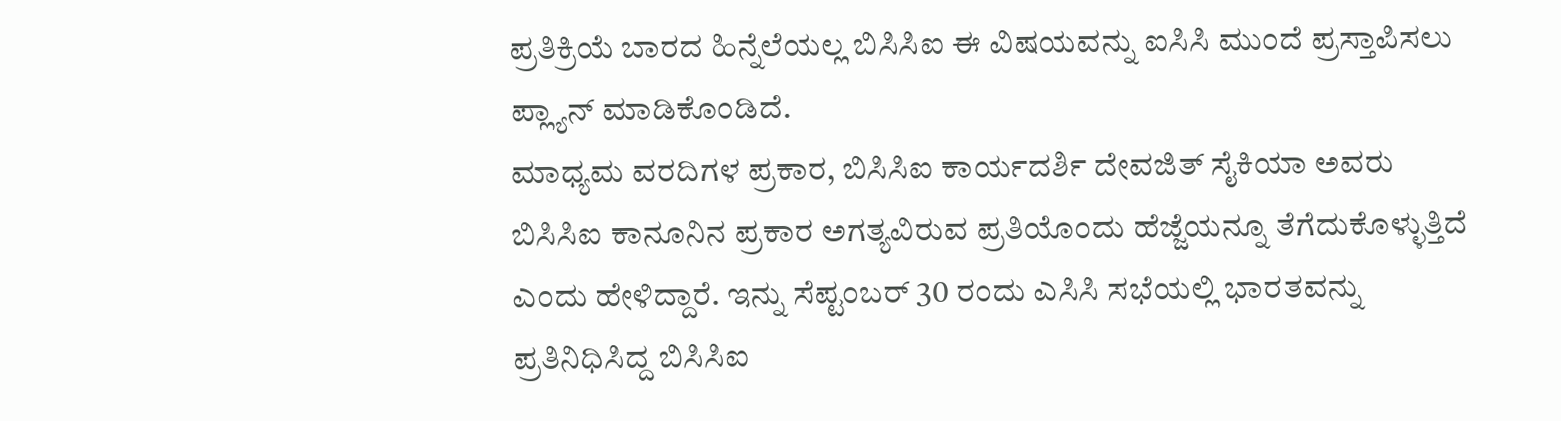ಪ್ರತಿಕ್ರಿಯೆ ಬಾರದ ಹಿನ್ನೆಲೆಯಲ್ಲ ಬಿಸಿಸಿಐ ಈ ವಿಷಯವನ್ನು ಐಸಿಸಿ ಮುಂದೆ ಪ್ರಸ್ತಾಪಿಸಲು ಪ್ಲ್ಯಾನ್ ಮಾಡಿಕೊಂಡಿದೆ.
ಮಾಧ್ಯಮ ವರದಿಗಳ ಪ್ರಕಾರ, ಬಿಸಿಸಿಐ ಕಾರ್ಯದರ್ಶಿ ದೇವಜಿತ್ ಸೈಕಿಯಾ ಅವರು ಬಿಸಿಸಿಐ ಕಾನೂನಿನ ಪ್ರಕಾರ ಅಗತ್ಯವಿರುವ ಪ್ರತಿಯೊಂದು ಹೆಜ್ಜೆಯನ್ನೂ ತೆಗೆದುಕೊಳ್ಳುತ್ತಿದೆ ಎಂದು ಹೇಳಿದ್ದಾರೆ. ಇನ್ನು ಸೆಪ್ಟಂಬರ್ 30 ರಂದು ಎಸಿಸಿ ಸಭೆಯಲ್ಲಿ ಭಾರತವನ್ನು ಪ್ರತಿನಿಧಿಸಿದ್ದ ಬಿಸಿಸಿಐ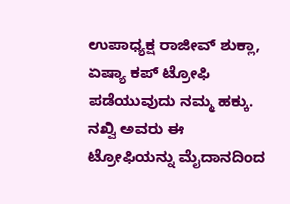ಉಪಾಧ್ಯಕ್ಷ ರಾಜೀವ್ ಶುಕ್ಲಾ, ಏಷ್ಯಾ ಕಪ್ ಟ್ರೋಫಿ ಪಡೆಯುವುದು ನಮ್ಮ ಹಕ್ಕು. ನಖ್ವಿ ಅವರು ಈ ಟ್ರೋಫಿಯನ್ನು ಮೈದಾನದಿಂದ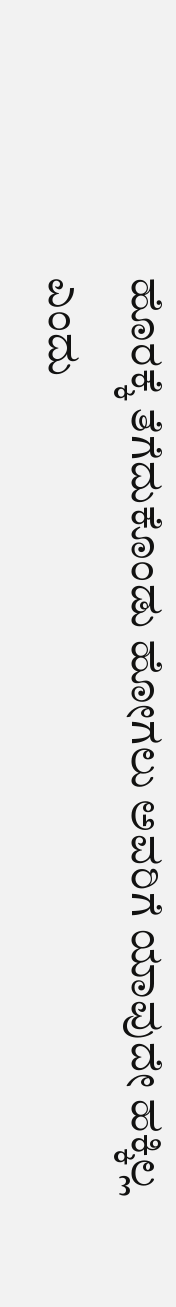ಹೊರಕ್ಕೆ ತೆಗೆದುಕೊಂಡು ಹೋಗಲು ಅವರಿಗೆ ಯಾವುದೇ ಹಕ್ಕಿಲ್ಲ ಎಂದು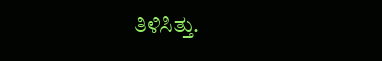ತಿಳಿಸಿತ್ತು.